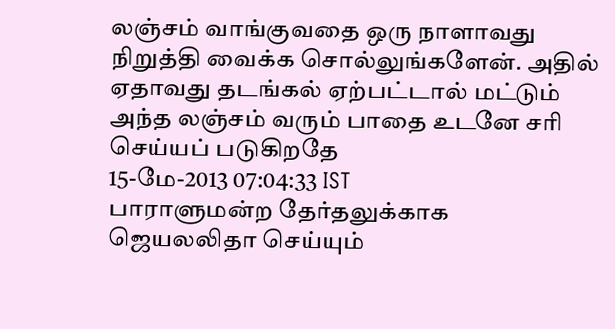லஞ்சம் வாங்குவதை ஒரு நாளாவது நிறுத்தி வைக்க சொல்லுங்களேன். அதில் ஏதாவது தடங்கல் ஏற்பட்டால் மட்டும் அந்த லஞ்சம் வரும் பாதை உடனே சரி செய்யப் படுகிறதே
15-மே-2013 07:04:33 IST
பாராளுமன்ற தேர்தலுக்காக ஜெயலலிதா செய்யும்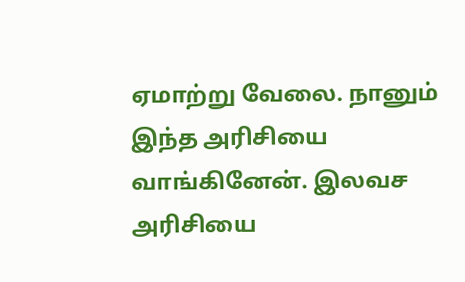ஏமாற்று வேலை. நானும் இந்த அரிசியை வாங்கினேன். இலவச அரிசியை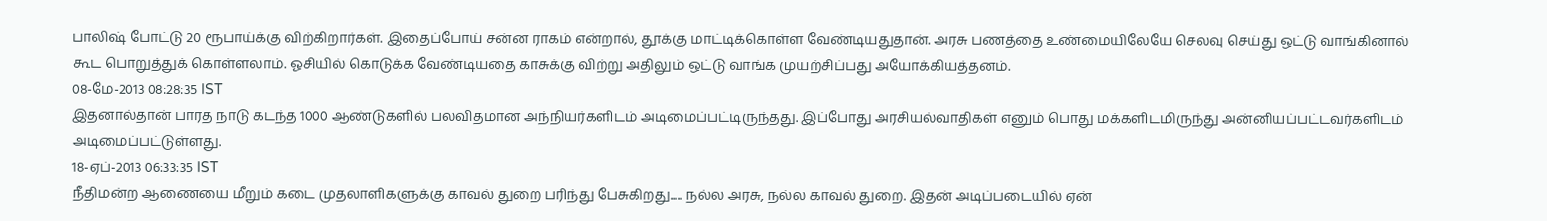பாலிஷ் போட்டு 20 ரூபாய்க்கு விற்கிறார்கள். இதைப்போய் சன்ன ராகம் என்றால், தூக்கு மாட்டிக்கொள்ள வேண்டியதுதான். அரசு பணத்தை உண்மையிலேயே செலவு செய்து ஒட்டு வாங்கினால் கூட பொறுத்துக் கொள்ளலாம். ஓசியில் கொடுக்க வேண்டியதை காசுக்கு விற்று அதிலும் ஒட்டு வாங்க முயற்சிப்பது அயோக்கியத்தனம்.
08-மே-2013 08:28:35 IST
இதனால்தான் பாரத நாடு கடந்த 1000 ஆண்டுகளில் பலவிதமான அந்நியர்களிடம் அடிமைப்பட்டிருந்தது. இப்போது அரசியல்வாதிகள் எனும் பொது மக்களிடமிருந்து அன்னியப்பட்டவர்களிடம் அடிமைப்பட்டுள்ளது.
18-ஏப்-2013 06:33:35 IST
நீதிமன்ற ஆணையை மீறும் கடை முதலாளிகளுக்கு காவல் துறை பரிந்து பேசுகிறது..... நல்ல அரசு, நல்ல காவல் துறை. இதன் அடிப்படையில் ஏன்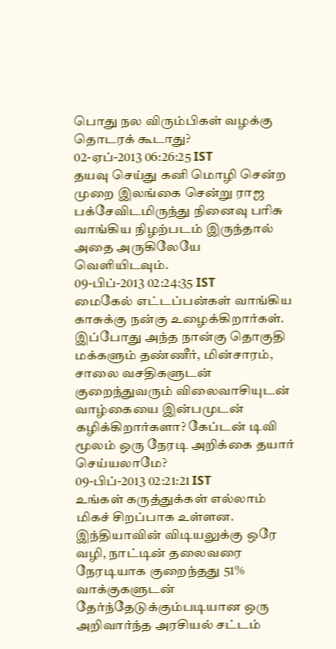பொது நல விரும்பிகள் வழக்கு தொடரக் கூடாது?
02-ஏப்-2013 06:26:25 IST
தயவு செய்து கனி மொழி சென்ற முறை இலங்கை சென்று ராஜ பக்சேவிடமிருந்து நினைவு பரிசு வாங்கிய நிழற்படம் இருந்தால் அதை அருகிலேயே வெளியிடவும்.
09-பிப்-2013 02:24:35 IST
மைகேல் எட்டப்பன்கள் வாங்கிய காசுக்கு நன்கு உழைக்கிறார்கள். இப்போது அந்த நான்கு தொகுதி மக்களும் தண்ணீர், மின்சாரம், சாலை வசதிகளுடன் குறைந்துவரும் விலைவாசியுடன் வாழ்கையை இன்பமுடன் கழிக்கிறார்களா? கேப்டன் டிவி மூலம் ஒரு நேரடி அறிக்கை தயார் செய்யலாமே?
09-பிப்-2013 02:21:21 IST
உங்கள் கருத்துக்கள் எல்லாம் மிகச் சிறப்பாக உள்ளன. இந்தியாவின் விடியலுக்கு ஒரே வழி, நாட்டின் தலைவரை நேரடியாக குறைந்தது 51% வாக்குகளுடன் தேர்ந்தேடுக்கும்படியான ஒரு அறிவார்ந்த அரசியல் சட்டம்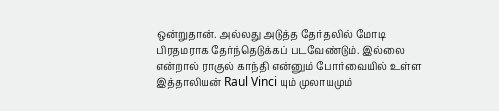ஒன்றுதான். அல்லது அடுத்த தேர்தலில் மோடி பிரதமராக தேர்ந்தெடுக்கப் படவேண்டும். இல்லை என்றால் ராகுல் காந்தி என்னும் போர்வையில் உள்ள இத்தாலியன் Raul Vinci யும் முலாயமும்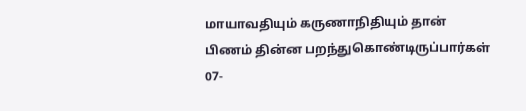மாயாவதியும் கருணாநிதியும் தான் பிணம் தின்ன பறந்துகொண்டிருப்பார்கள்
07-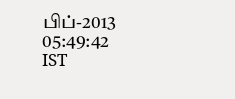பிப்-2013 05:49:42 IST